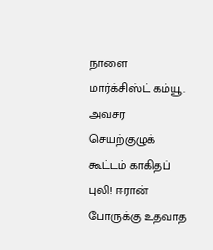நாளை மார்க்சிஸ்ட் கம்யூ. அவசர செயற்குழுக் கூட்டம் காகிதப் புலி! ஈரான் போருக்கு உதவாத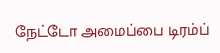நேட்டோ அமைப்பை டிரம்ப்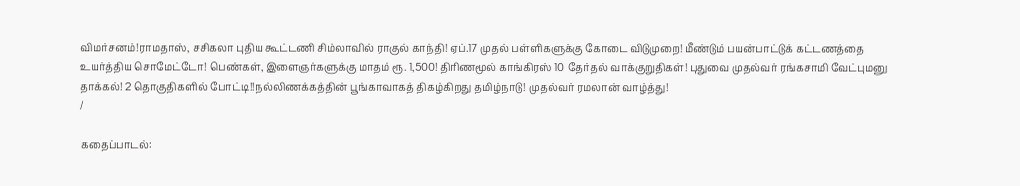விமர்சனம்!ராமதாஸ், சசிகலா புதிய கூட்டணி சிம்லாவில் ராகுல் காந்தி! ஏப்.17 முதல் பள்ளிகளுக்கு கோடை விடுமுறை! மீண்டும் பயன்பாட்டுக் கட்டணத்தை உயர்த்திய சொமேட்டோ! பெண்கள், இளைஞர்களுக்கு மாதம் ரூ. 1,500! திரிணமூல் காங்கிரஸ் 10 தேர்தல் வாக்குறுதிகள்! புதுவை முதல்வர் ரங்கசாமி வேட்புமனு தாக்கல்! 2 தொகுதிகளில் போட்டி!!நல்லிணக்கத்தின் பூங்காவாகத் திகழ்கிறது தமிழ்நாடு! முதல்வர் ரமலான் வாழ்த்து!
/

கதைப்பாடல்: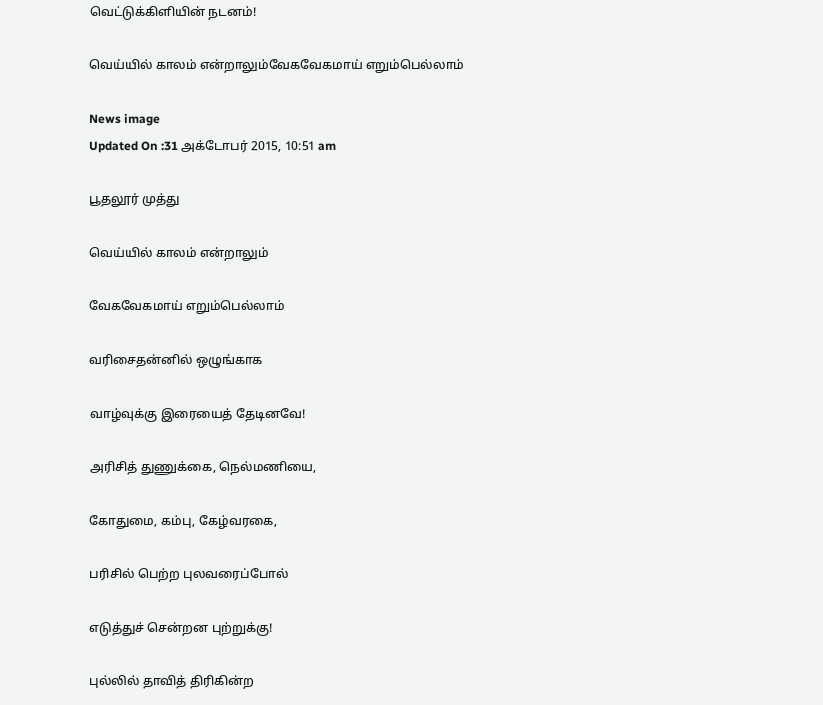வெட்டுக்கிளியின் நடனம்!

வெய்யில் காலம் என்றாலும்வேகவேகமாய் எறும்பெல்லாம்

News image
Updated On :31 அக்டோபர் 2015, 10:51 am

பூதலூர் முத்து

வெய்யில் காலம் என்றாலும்

வேகவேகமாய் எறும்பெல்லாம்

வரிசைதன்னில் ஒழுங்காக

வாழ்வுக்கு இரையைத் தேடினவே!

அரிசித் துணுக்கை, நெல்மணியை,

கோதுமை, கம்பு, கேழ்வரகை,

பரிசில் பெற்ற புலவரைப்போல்

எடுத்துச் சென்றன புற்றுக்கு!

புல்லில் தாவித் திரிகின்ற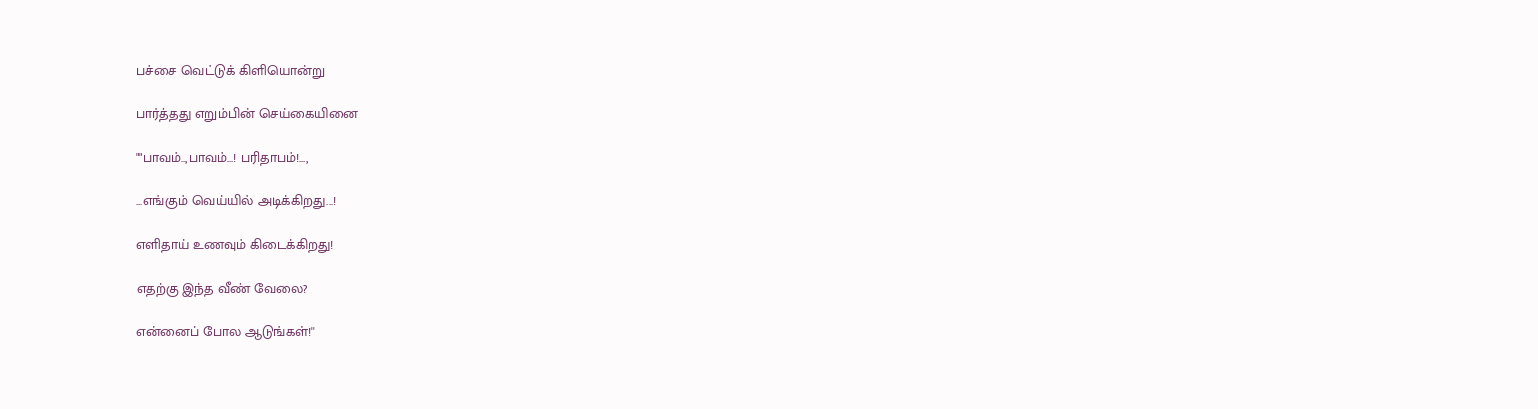பச்சை வெட்டுக் கிளியொன்று

பார்த்தது எறும்பின் செய்கையினை

""பாவம்..,பாவம்...! பரிதாபம்!...,

...எங்கும் வெய்யில் அடிக்கிறது...!

எளிதாய் உணவும் கிடைக்கிறது!

எதற்கு இந்த வீண் வேலை?

என்னைப் போல ஆடுங்கள்!''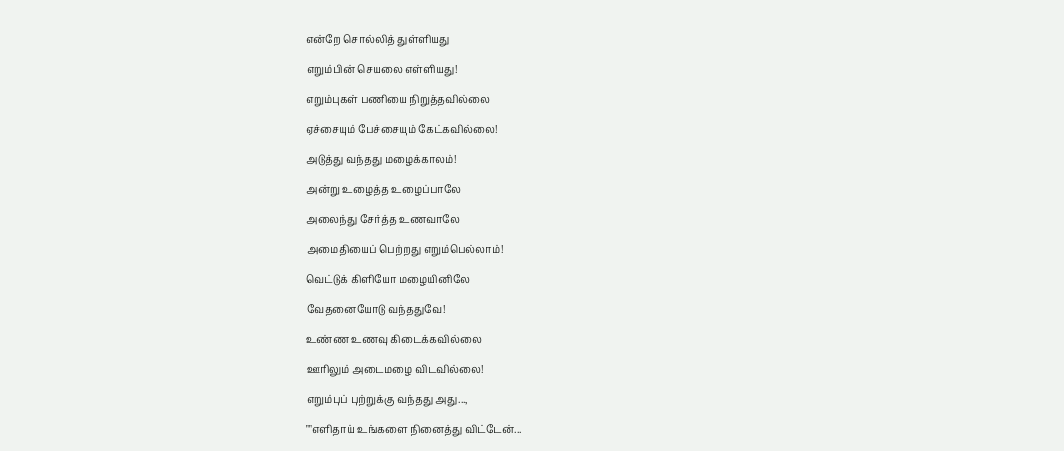என்றே சொல்லித் துள்ளியது

எறும்பின் செயலை எள்ளியது!

எறும்புகள் பணியை நிறுத்தவில்லை

ஏச்சையும் பேச்சையும் கேட்கவில்லை!

அடுத்து வந்தது மழைக்காலம்!

அன்று உழைத்த உழைப்பாலே

அலைந்து சேர்த்த உணவாலே

அமைதியைப் பெற்றது எறும்பெல்லாம்!

வெட்டுக் கிளியோ மழையினிலே

வேதனையோடு வந்ததுவே!

உண்ண உணவு கிடைக்கவில்லை

ஊரிலும் அடைமழை விடவில்லை!

எறும்புப் புற்றுக்கு வந்தது அது...,

""எளிதாய் உங்களை நினைத்து விட்டேன்...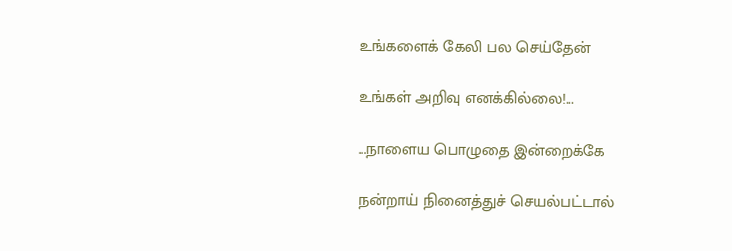உங்களைக் கேலி பல செய்தேன்

உங்கள் அறிவு எனக்கில்லை!...

...நாளைய பொழுதை இன்றைக்கே

நன்றாய் நினைத்துச் செயல்பட்டால்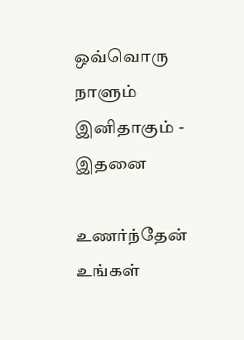ஒவ்வொரு நாளும் இனிதாகும் - இதனை

உணர்ந்தேன் உங்கள்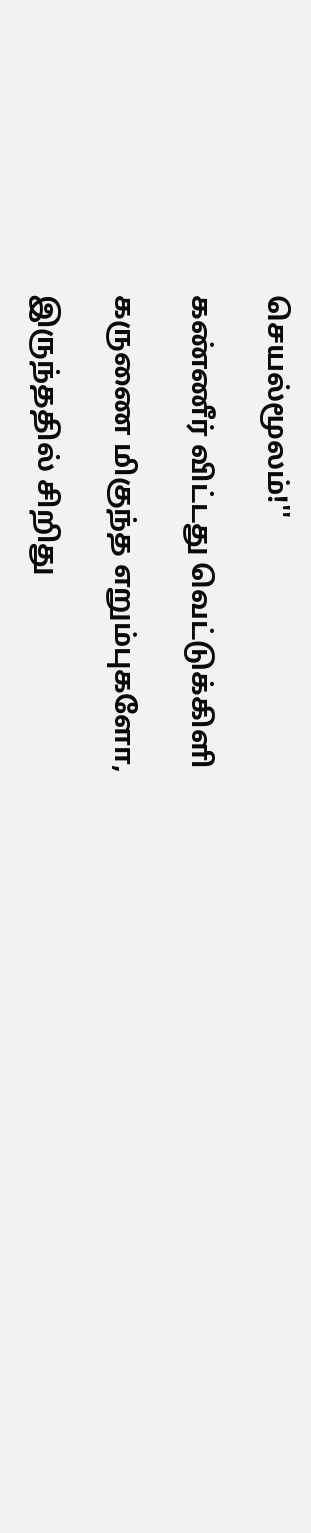செயல்மூலம்!''

கண்ணீர் விட்டது வெட்டுக்கிளி

கருணை மிகுந்த எறும்புகளோ,

இருந்ததில் சிறிது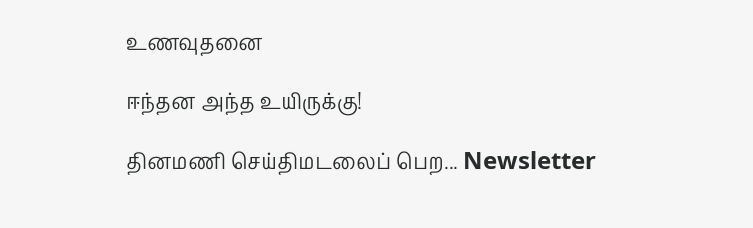உணவுதனை

ஈந்தன அந்த உயிருக்கு!

தினமணி செய்திமடலைப் பெற... Newsletter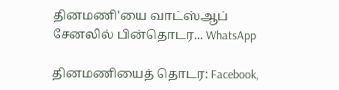தினமணி'யை வாட்ஸ்ஆப் சேனலில் பின்தொடர... WhatsApp

தினமணியைத் தொடர: Facebook,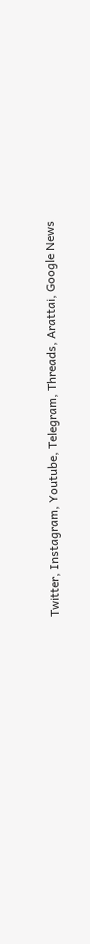Twitter, Instagram, Youtube, Telegram, Threads, Arattai, Google News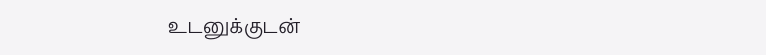உடனுக்குடன்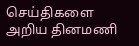செய்திகளை அறிய தினமணி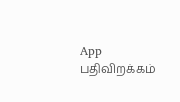App பதிவிறக்கம்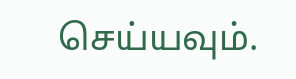செய்யவும்.